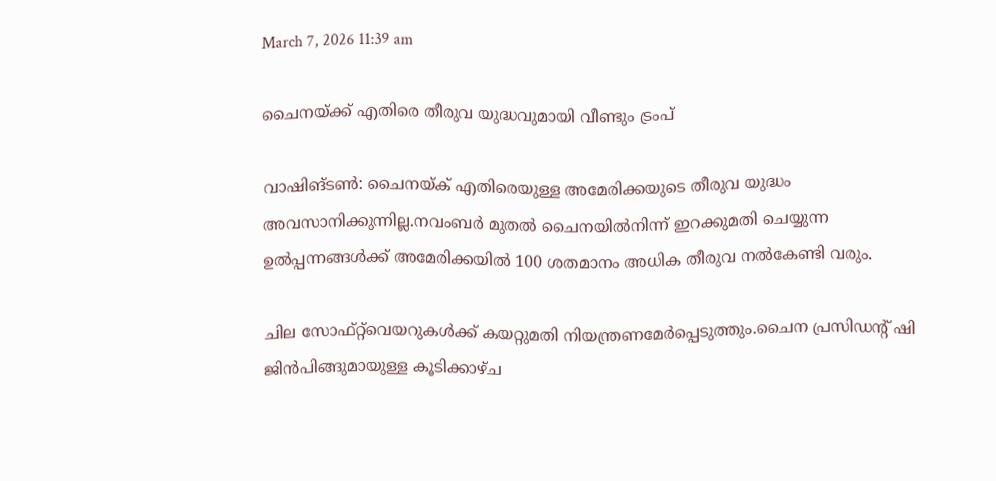March 7, 2026 11:39 am

ചൈനയ്ക്ക് എതിരെ തീരുവ യുദ്ധവുമായി വീണ്ടും ട്രംപ്

വാഷിങ്ടണ്‍: ചൈനയ്ക് എതിരെയുള്ള അമേരിക്കയുടെ തീരുവ യുദ്ധം അവസാനിക്കുന്നില്ല.നവംബർ മുതൽ ചൈനയില്‍നിന്ന് ഇറക്കുമതി ചെയ്യുന്ന ഉൽപ്പന്നങ്ങൾക്ക് അമേരിക്കയിൽ 100 ശതമാനം അധിക തീരുവ നൽകേണ്ടി വരും.

ചില സോഫ്റ്റ്‌വെയറുകള്‍ക്ക് കയറ്റുമതി നിയന്ത്രണമേര്‍പ്പെടുത്തും.ചൈന പ്രസിഡന്റ് ഷി ജിന്‍പിങ്ങുമായുള്ള കൂടിക്കാഴ്ച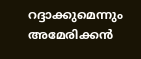റദ്ദാക്കുമെന്നും അമേരിക്കൻ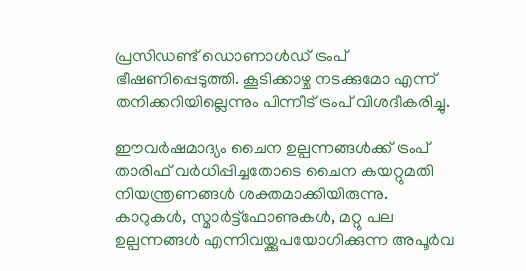പ്രസിഡണ്ട് ഡൊണാള്‍ഡ് ട്രംപ് ഭീഷണിപ്പെടുത്തി. കൂടിക്കാഴ്ച നടക്കുമോ എന്ന് തനിക്കറിയില്ലെന്നും പിന്നീട് ട്രംപ് വിശദീകരിച്ചു.

ഈവര്‍ഷമാദ്യം ചൈന ഉല്പന്നങ്ങള്‍ക്ക് ട്രംപ് താരിഫ് വര്‍ധിപ്പിച്ചതോടെ ചൈന കയറ്റുമതി നിയന്ത്രണങ്ങള്‍ ശക്തമാക്കിയിരുന്നു. കാറുകള്‍, സ്മാര്‍ട്ട്‌ഫോണുകള്‍, മറ്റു പല ഉല്പന്നങ്ങള്‍ എന്നിവയ്ക്കുപയോഗിക്കുന്ന അപൂര്‍വ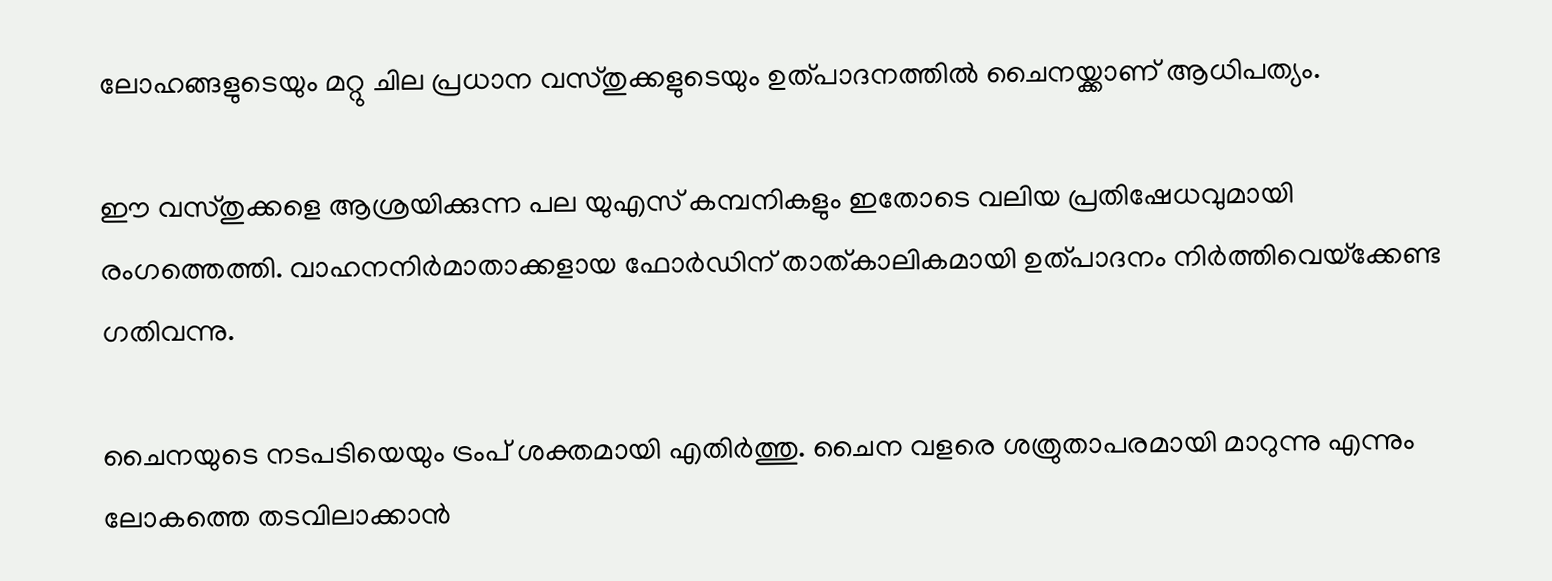ലോഹങ്ങളുടെയും മറ്റു ചില പ്രധാന വസ്തുക്കളുടെയും ഉത്പാദനത്തില്‍ ചൈനയ്ക്കാണ് ആധിപത്യം.

ഈ വസ്തുക്കളെ ആശ്രയിക്കുന്ന പല യുഎസ് കമ്പനികളും ഇതോടെ വലിയ പ്രതിഷേധവുമായി രംഗത്തെത്തി. വാഹനനിര്‍മാതാക്കളായ ഫോര്‍ഡിന് താത്കാലികമായി ഉത്പാദനം നിര്‍ത്തിവെയ്‌ക്കേണ്ട ഗതിവന്നു.

ചൈനയുടെ നടപടിയെയും ട്രംപ് ശക്തമായി എതിര്‍ത്തു. ചൈന വളരെ ശത്രുതാപരമായി മാറുന്നു എന്നും ലോകത്തെ തടവിലാക്കാന്‍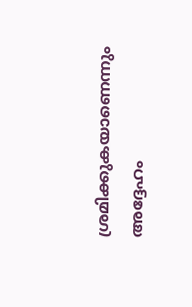ശ്രമിക്കുകയാണെന്നും അദ്ദേഹം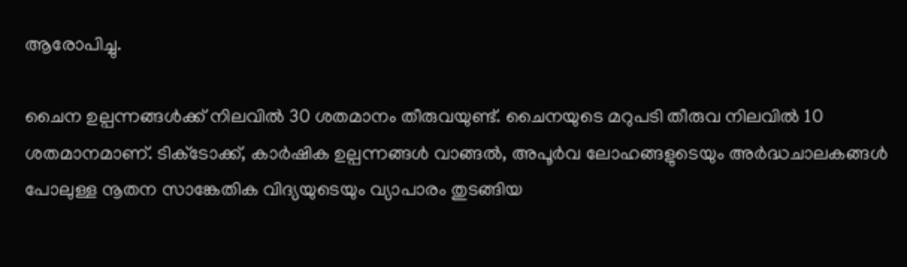ആരോപിച്ചു.

ചൈന ഉല്പന്നങ്ങള്‍ക്ക് നിലവില്‍ 30 ശതമാനം തീരുവയുണ്ട്. ചൈനയുടെ മറുപടി തീരുവ നിലവില്‍ 10 ശതമാനമാണ്. ടിക്‌ടോക്ക്, കാര്‍ഷിക ഉല്പന്നങ്ങള്‍ വാങ്ങല്‍, അപൂര്‍വ ലോഹങ്ങളുടെയും അര്‍ദ്ധചാലകങ്ങള്‍ പോലുള്ള നൂതന സാങ്കേതിക വിദ്യയുടെയും വ്യാപാരം തുടങ്ങിയ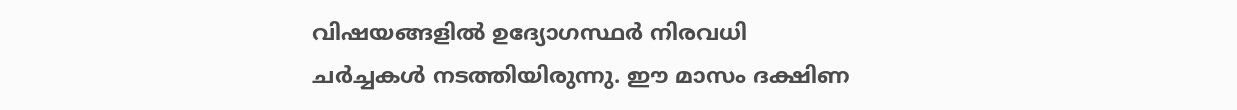വിഷയങ്ങളില്‍ ഉദ്യോഗസ്ഥര്‍ നിരവധി ചര്‍ച്ചകള്‍ നടത്തിയിരുന്നു. ഈ മാസം ദക്ഷിണ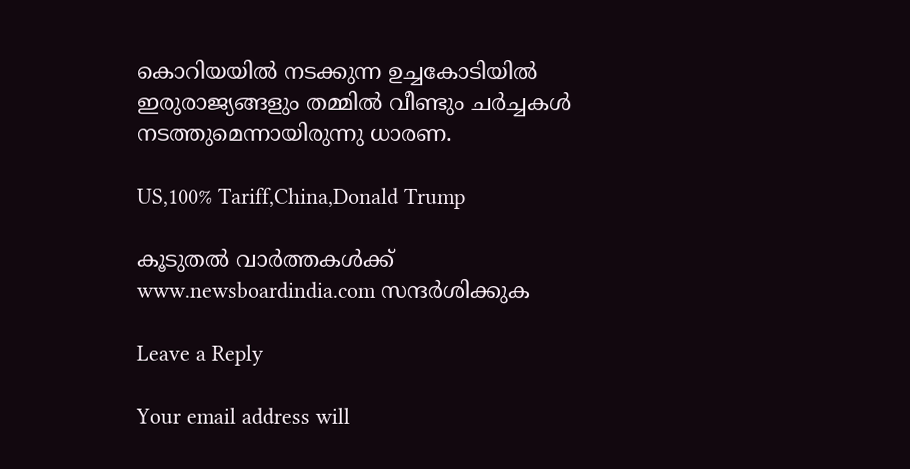കൊറിയയില്‍ നടക്കുന്ന ഉച്ചകോടിയില്‍ ഇരുരാജ്യങ്ങളും തമ്മിൽ വീണ്ടും ചർച്ചകൾ നടത്തുമെന്നായിരുന്നു ധാരണ.

US,100% Tariff,China,Donald Trump

കൂടുതൽ വാർത്തകൾക്ക് www.newsboardindia.com സന്ദർശിക്കുക

Leave a Reply

Your email address will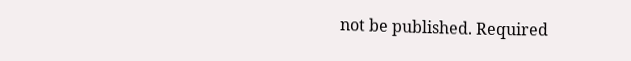not be published. Required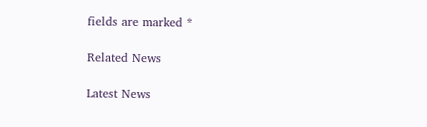fields are marked *

Related News

Latest News